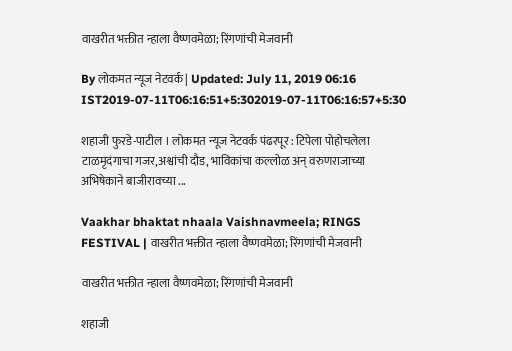वाखरीत भक्तीत न्हाला वैष्णवमेळा; रिंगणांची मेजवानी

By लोकमत न्यूज नेटवर्क | Updated: July 11, 2019 06:16 IST2019-07-11T06:16:51+5:302019-07-11T06:16:57+5:30

शहाजी फुरडे-पाटील । लोकमत न्यूज नेटवर्क पंढरपूर : टिपेला पोहोचलेला टाळमृदंगाचा गजर,अश्वांची दौड, भाविकांचा कल्लोळ अन् वरुणराजाच्या अभिषेकाने बाजीरावच्या ...

Vaakhar bhaktat nhaala Vaishnavmeela; RINGS FESTIVAL | वाखरीत भक्तीत न्हाला वैष्णवमेळा; रिंगणांची मेजवानी

वाखरीत भक्तीत न्हाला वैष्णवमेळा; रिंगणांची मेजवानी

शहाजी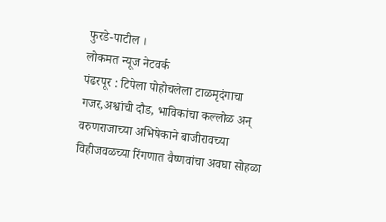फुरडे-पाटील ।
लोकमत न्यूज नेटवर्क
पंढरपूर : टिपेला पोहोचलेला टाळमृदंगाचा गजर,अश्वांची दौड, भाविकांचा कल्लोळ अन् वरुणराजाच्या अभिषेकाने बाजीरावच्या विहीजवळच्या रिंगणात वैष्णवांचा अवघा सोहळा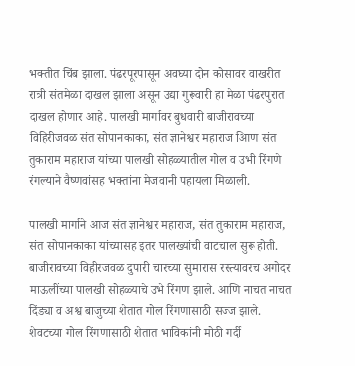भक्तीत चिंब झाला. पंढरपूरपासून अवघ्या दोन कोसावर वाखरीत रात्री संतमेळा दाखल झाला असून उद्या गुरूवारी हा मेळा पंढरपुरात दाखल होणार आहे. पालखी मार्गावर बुधवारी बाजीरावच्या विहिरीजवळ संत सोपानकाका, संत ज्ञानेश्वर महाराज आिण संत तुकाराम महाराज यांच्या पालखी सोहळ्यातील गोल व उभी रिंगणे रंगल्याने वैष्णवांसह भक्तांना मेजवानी पहायला मिळाली.

पालखी मार्गाने आज संत ज्ञानेश्वर महाराज, संत तुकाराम महाराज, संत सोपानकाका यांच्यासह इतर पालख्यांची वाटचाल सुरू होती. बाजीरावच्या विहीरजवळ दुपारी चारच्या सुमारास रस्त्यावरच अगोदर माऊलींच्या पालखी सोहळ्याचे उभे रिंगण झाले. आणि नाचत नाचत दिंड्या व अश्व बाजुच्या शेतात गोल रिंगणासाठी सज्ज झाले.
शेवटच्या गोल रिंगणासाठी शेतात भाविकांनी मोठी गर्दी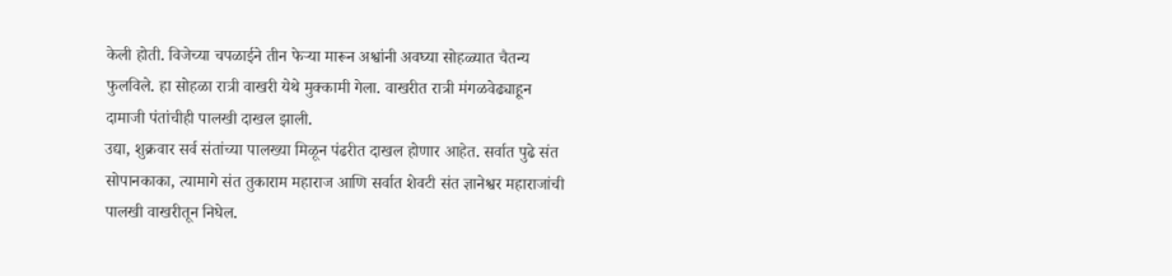केली होती. विजेच्या चपळाईने तीन फेऱ्या मारून अश्वांनी अवघ्या सोहळ्यात चैतन्य फुलविले. हा सोहळा रात्री वाखरी येथे मुक्कामी गेला. वाखरीत रात्री मंगळवेढ्याहून दामाजी पंतांचीही पालखी दाखल झाली.
उद्या, शुक्रवार सर्व संतांच्या पालख्या मिळून पंढरीत दाखल होणार आहेत. सर्वात पुढे संत सोपानकाका, त्यामागे संत तुकाराम महाराज आणि सर्वात शेवटी संत ज्ञानेश्वर महाराजांची पालखी वाखरीतून निघेल.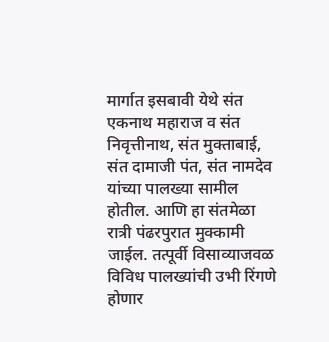मार्गात इसबावी येथे संत एकनाथ महाराज व संत निवृत्तीनाथ, संत मुक्ताबाई, संत दामाजी पंत, संत नामदेव यांच्या पालख्या सामील होतील. आणि हा संतमेळा रात्री पंढरपुरात मुक्कामी जाईल. तत्पूर्वी विसाव्याजवळ विविध पालख्यांची उभी रिंगणे होणार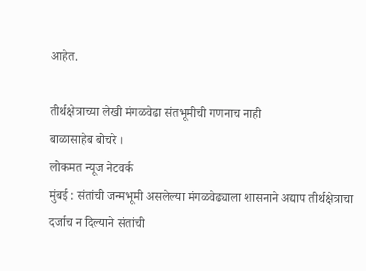आहेत.

तीर्थक्षेत्राच्या लेखी मंगळवेढा संतभूमीची गणनाच नाही
बाळासाहेब बोचरे ।
लोकमत न्यूज नेटवर्क
मुंबई : संतांची जन्मभूमी असलेल्या मंगळवेढ्याला शासनाने अद्याप तीर्थक्षेत्राचा दर्जाच न दिल्याने संतांची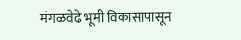मंगळवेढे भूमी विकासापासून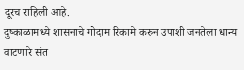दूरच राहिली आहे.
दुष्काळामध्ये शासनाचे गोदाम रिकामे करुन उपाशी जनतेला धान्य वाटणारे संत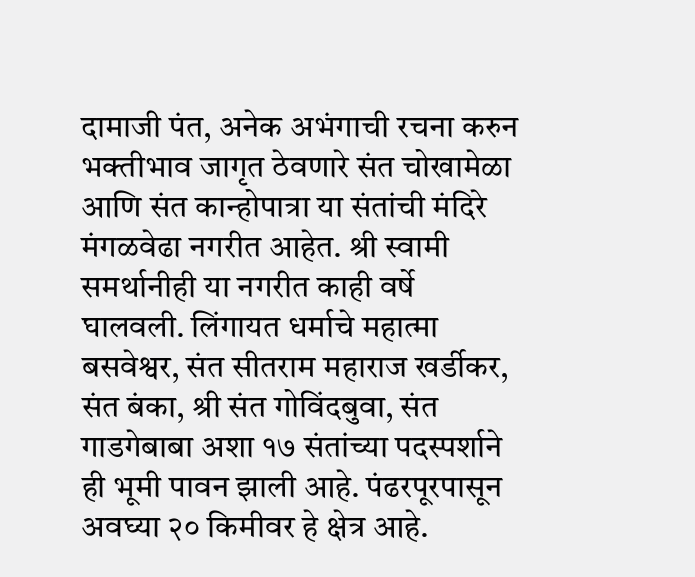दामाजी पंत, अनेक अभंगाची रचना करुन भक्तीभाव जागृत ठेवणारे संत चोखामेळा आणि संत कान्होपात्रा या संतांची मंदिरे मंगळवेढा नगरीत आहेत. श्री स्वामी समर्थानीही या नगरीत काही वर्षे घालवली. लिंगायत धर्माचे महात्मा बसवेश्वर, संत सीतराम महाराज खर्डीकर, संत बंका, श्री संत गोविंदबुवा, संत गाडगेबाबा अशा १७ संतांच्या पदस्पर्शाने ही भूमी पावन झाली आहे. पंढरपूरपासून अवघ्या २० किमीवर हे क्षेत्र आहे.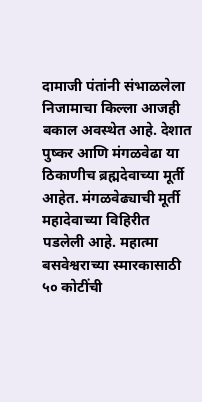दामाजी पंतांनी संभाळलेला निजामाचा किल्ला आजही बकाल अवस्थेत आहे. देशात पुष्कर आणि मंगळवेढा या ठिकाणीच ब्रह्मदेवाच्या मूर्ती आहेत. मंगळवेढ्याची मूर्ती महादेवाच्या विहिरीत पडलेली आहे. महात्मा बसवेश्वराच्या स्मारकासाठी ५० कोटींची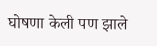घोषणा केली पण झाले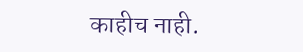काहीच नाही.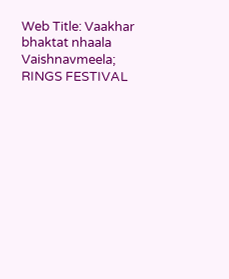Web Title: Vaakhar bhaktat nhaala Vaishnavmeela; RINGS FESTIVAL